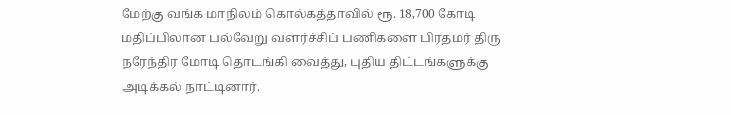மேற்கு வங்க மாநிலம் கொல்கத்தாவில் ரூ. 18,700 கோடி மதிப்பிலான பல்வேறு வளர்ச்சிப் பணிகளை பிரதமர் திரு நரேந்திர மோடி தொடங்கி வைத்து, புதிய திட்டங்களுக்கு அடிக்கல் நாட்டினார்.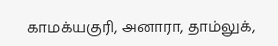காமக்யகுரி, அனாரா, தாம்லுக்,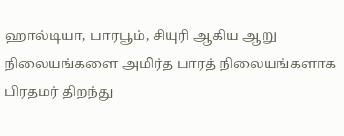ஹால்டியா, பாரபூம், சியுரி ஆகிய ஆறு நிலையங்களை அமிர்த பாரத் நிலையங்களாக பிரதமர் திறந்து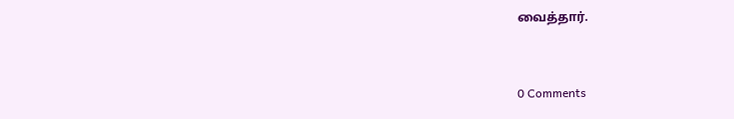வைத்தார்.


0 Comments